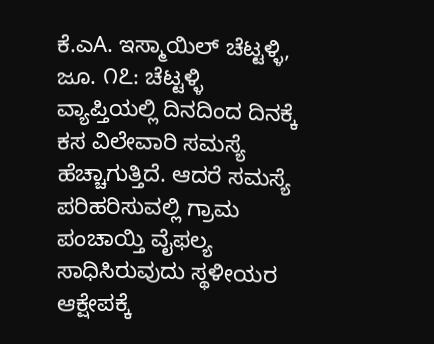ಕೆ.ಎA. ಇಸ್ಮಾಯಿಲ್ ಚೆಟ್ಟಳ್ಳಿ, ಜೂ. ೧೭: ಚೆಟ್ಟಳ್ಳಿ ವ್ಯಾಪ್ತಿಯಲ್ಲಿ ದಿನದಿಂದ ದಿನಕ್ಕೆ ಕಸ ವಿಲೇವಾರಿ ಸಮಸ್ಯೆ ಹೆಚ್ಚಾಗುತ್ತಿದೆ. ಆದರೆ ಸಮಸ್ಯೆ ಪರಿಹರಿಸುವಲ್ಲಿ ಗ್ರಾಮ ಪಂಚಾಯ್ತಿ ವೈಫಲ್ಯ ಸಾಧಿಸಿರುವುದು ಸ್ಥಳೀಯರ ಆಕ್ಷೇಪಕ್ಕೆ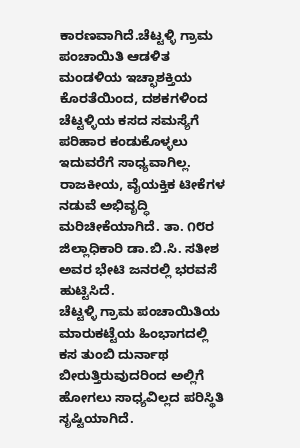ಕಾರಣವಾಗಿದೆ.ಚೆಟ್ಟಳ್ಳಿ ಗ್ರಾಮ ಪಂಚಾಯಿತಿ ಆಡಳಿತ ಮಂಡಳಿಯ ಇಚ್ಛಾಶಕ್ತಿಯ ಕೊರತೆಯಿಂದ, ದಶಕಗಳಿಂದ ಚೆಟ್ಟಳ್ಳಿಯ ಕಸದ ಸಮಸ್ಯೆಗೆ ಪರಿಹಾರ ಕಂಡುಕೊಳ್ಳಲು ಇದುವರೆಗೆ ಸಾಧ್ಯವಾಗಿಲ್ಲ. ರಾಜಕೀಯ, ವೈಯಕ್ತಿಕ ಟೀಕೆಗಳ ನಡುವೆ ಅಭಿವೃದ್ಧಿ ಮರಿಚೀಕೆಯಾಗಿದೆ. ತಾ. ೧೮ರ ಜಿಲ್ಲಾಧಿಕಾರಿ ಡಾ.ಬಿ.ಸಿ. ಸತೀಶ ಅವರ ಭೇಟಿ ಜನರಲ್ಲಿ ಭರವಸೆ ಹುಟ್ಟಿಸಿದೆ.
ಚೆಟ್ಟಳ್ಳಿ ಗ್ರಾಮ ಪಂಚಾಯಿತಿಯ ಮಾರುಕಟ್ಟೆಯ ಹಿಂಭಾಗದಲ್ಲಿ ಕಸ ತುಂಬಿ ದುರ್ನಾಥ ಬೀರುತ್ತಿರುವುದರಿಂದ ಅಲ್ಲಿಗೆ ಹೋಗಲು ಸಾಧ್ಯವಿಲ್ಲದ ಪರಿಸ್ಥಿತಿ ಸೃಷ್ಟಿಯಾಗಿದೆ.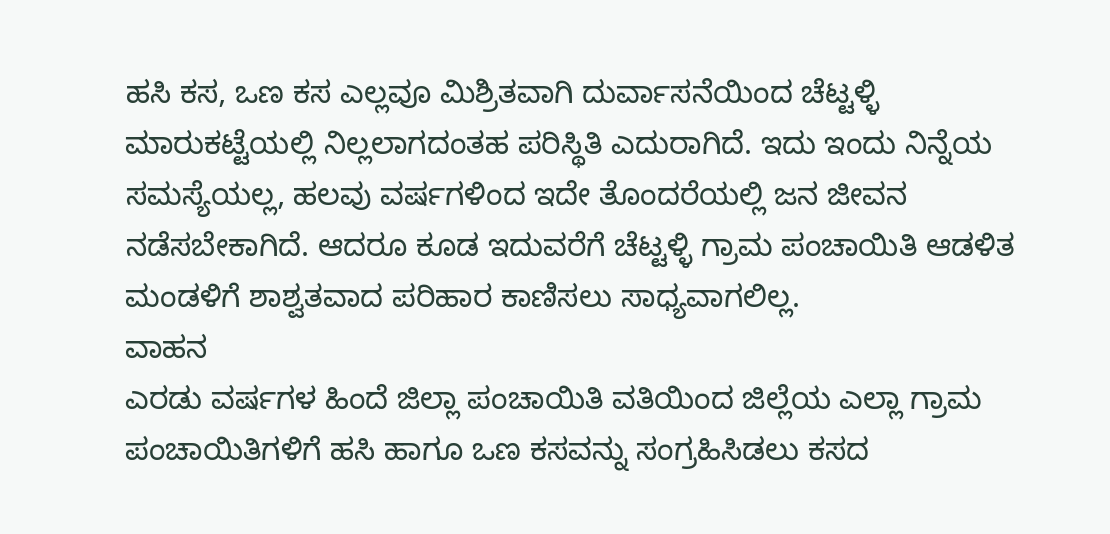ಹಸಿ ಕಸ, ಒಣ ಕಸ ಎಲ್ಲವೂ ಮಿಶ್ರಿತವಾಗಿ ದುರ್ವಾಸನೆಯಿಂದ ಚೆಟ್ಟಳ್ಳಿ ಮಾರುಕಟ್ಟೆಯಲ್ಲಿ ನಿಲ್ಲಲಾಗದಂತಹ ಪರಿಸ್ಥಿತಿ ಎದುರಾಗಿದೆ. ಇದು ಇಂದು ನಿನ್ನೆಯ ಸಮಸ್ಯೆಯಲ್ಲ, ಹಲವು ವರ್ಷಗಳಿಂದ ಇದೇ ತೊಂದರೆಯಲ್ಲಿ ಜನ ಜೀವನ ನಡೆಸಬೇಕಾಗಿದೆ. ಆದರೂ ಕೂಡ ಇದುವರೆಗೆ ಚೆಟ್ಟಳ್ಳಿ ಗ್ರಾಮ ಪಂಚಾಯಿತಿ ಆಡಳಿತ ಮಂಡಳಿಗೆ ಶಾಶ್ವತವಾದ ಪರಿಹಾರ ಕಾಣಿಸಲು ಸಾಧ್ಯವಾಗಲಿಲ್ಲ.
ವಾಹನ
ಎರಡು ವರ್ಷಗಳ ಹಿಂದೆ ಜಿಲ್ಲಾ ಪಂಚಾಯಿತಿ ವತಿಯಿಂದ ಜಿಲ್ಲೆಯ ಎಲ್ಲಾ ಗ್ರಾಮ ಪಂಚಾಯಿತಿಗಳಿಗೆ ಹಸಿ ಹಾಗೂ ಒಣ ಕಸವನ್ನು ಸಂಗ್ರಹಿಸಿಡಲು ಕಸದ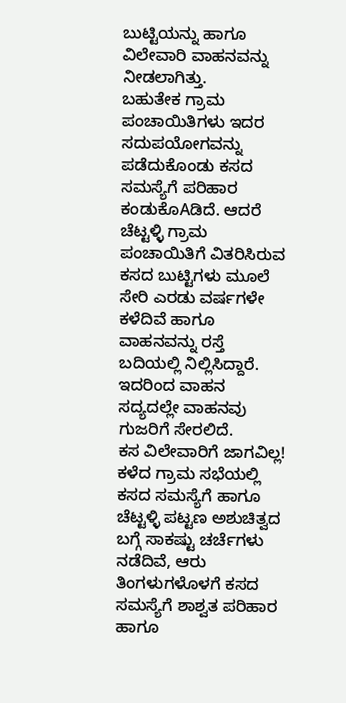ಬುಟ್ಟಿಯನ್ನು ಹಾಗೂ ವಿಲೇವಾರಿ ವಾಹನವನ್ನು ನೀಡಲಾಗಿತ್ತು.
ಬಹುತೇಕ ಗ್ರಾಮ ಪಂಚಾಯಿತಿಗಳು ಇದರ ಸದುಪಯೋಗವನ್ನು ಪಡೆದುಕೊಂಡು ಕಸದ ಸಮಸ್ಯೆಗೆ ಪರಿಹಾರ ಕಂಡುಕೊAಡಿದೆ. ಆದರೆ ಚೆಟ್ಟಳ್ಳಿ ಗ್ರಾಮ ಪಂಚಾಯಿತಿಗೆ ವಿತರಿಸಿರುವ ಕಸದ ಬುಟ್ಟಿಗಳು ಮೂಲೆ ಸೇರಿ ಎರಡು ವರ್ಷಗಳೇ ಕಳೆದಿವೆ ಹಾಗೂ ವಾಹನವನ್ನು ರಸ್ತೆ ಬದಿಯಲ್ಲಿ ನಿಲ್ಲಿಸಿದ್ದಾರೆ. ಇದರಿಂದ ವಾಹನ ಸದ್ಯದಲ್ಲೇ ವಾಹನವು ಗುಜರಿಗೆ ಸೇರಲಿದೆ.
ಕಸ ವಿಲೇವಾರಿಗೆ ಜಾಗವಿಲ್ಲ!
ಕಳೆದ ಗ್ರಾಮ ಸಭೆಯಲ್ಲಿ ಕಸದ ಸಮಸ್ಯೆಗೆ ಹಾಗೂ ಚೆಟ್ಟಳ್ಳಿ ಪಟ್ಟಣ ಅಶುಚಿತ್ವದ ಬಗ್ಗೆ ಸಾಕಷ್ಟು ಚರ್ಚೆಗಳು ನಡೆದಿವೆ, ಆರು ತಿಂಗಳುಗಳೊಳಗೆ ಕಸದ ಸಮಸ್ಯೆಗೆ ಶಾಶ್ವತ ಪರಿಹಾರ ಹಾಗೂ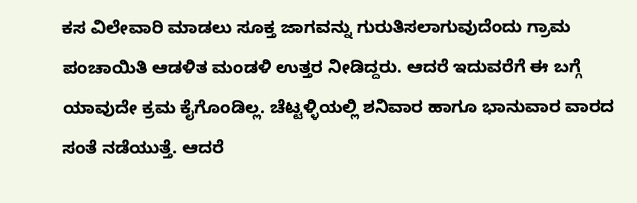ಕಸ ವಿಲೇವಾರಿ ಮಾಡಲು ಸೂಕ್ತ ಜಾಗವನ್ನು ಗುರುತಿಸಲಾಗುವುದೆಂದು ಗ್ರಾಮ ಪಂಚಾಯಿತಿ ಆಡಳಿತ ಮಂಡಳಿ ಉತ್ತರ ನೀಡಿದ್ದರು. ಆದರೆ ಇದುವರೆಗೆ ಈ ಬಗ್ಗೆ ಯಾವುದೇ ಕ್ರಮ ಕೈಗೊಂಡಿಲ್ಲ. ಚೆಟ್ಟಳ್ಳಿಯಲ್ಲಿ ಶನಿವಾರ ಹಾಗೂ ಭಾನುವಾರ ವಾರದ ಸಂತೆ ನಡೆಯುತ್ತೆ. ಆದರೆ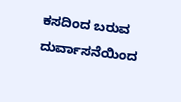ಕಸದಿಂದ ಬರುವ ದುರ್ವಾಸನೆಯಿಂದ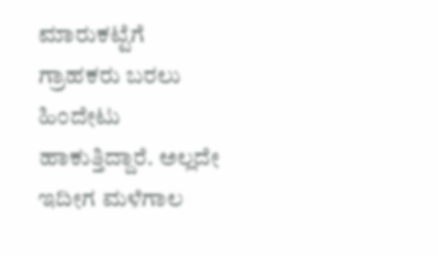ಮಾರುಕಟ್ಟೆಗೆ ಗ್ರಾಹಕರು ಬರಲು ಹಿಂದೇಟು ಹಾಕುತ್ತಿದ್ದಾರೆ. ಅಲ್ಲದೇ ಇದೀಗ ಮಳೆಗಾಲ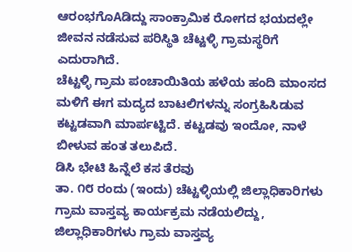ಆರಂಭಗೊAಡಿದ್ದು ಸಾಂಕ್ರಾಮಿಕ ರೋಗದ ಭಯದಲ್ಲೇ ಜೀವನ ನಡೆಸುವ ಪರಿಸ್ಥಿತಿ ಚೆಟ್ಟಳ್ಳಿ ಗ್ರಾಮಸ್ಥರಿಗೆ ಎದುರಾಗಿದೆ.
ಚೆಟ್ಟಳ್ಳಿ ಗ್ರಾಮ ಪಂಚಾಯಿತಿಯ ಹಳೆಯ ಹಂದಿ ಮಾಂಸದ ಮಳಿಗೆ ಈಗ ಮದ್ಯದ ಬಾಟಲಿಗಳನ್ನು ಸಂಗ್ರಹಿಸಿಡುವ ಕಟ್ಟಡವಾಗಿ ಮಾರ್ಪಟ್ಟಿದೆ. ಕಟ್ಟಡವು ಇಂದೋ, ನಾಳೆ ಬೀಳುವ ಹಂತ ತಲುಪಿದೆ.
ಡಿಸಿ ಭೇಟಿ ಹಿನ್ನೆಲೆ ಕಸ ತೆರವು
ತಾ. ೧೮ ರಂದು (ಇಂದು) ಚೆಟ್ಟಳ್ಳಿಯಲ್ಲಿ ಜಿಲ್ಲಾಧಿಕಾರಿಗಳು ಗ್ರಾಮ ವಾಸ್ತವ್ಯ ಕಾರ್ಯಕ್ರಮ ನಡೆಯಲಿದ್ದು, ಜಿಲ್ಲಾಧಿಕಾರಿಗಳು ಗ್ರಾಮ ವಾಸ್ತವ್ಯ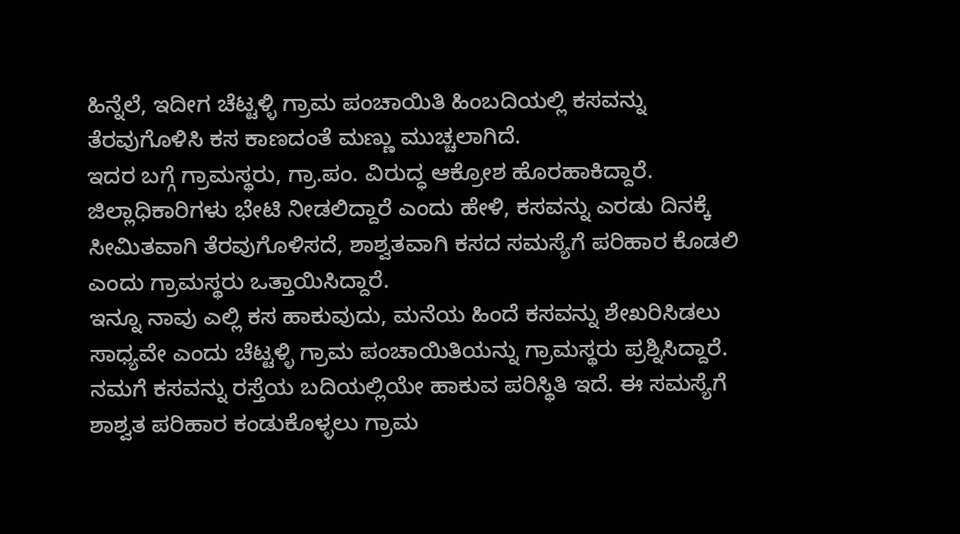ಹಿನ್ನೆಲೆ, ಇದೀಗ ಚೆಟ್ಟಳ್ಳಿ ಗ್ರಾಮ ಪಂಚಾಯಿತಿ ಹಿಂಬದಿಯಲ್ಲಿ ಕಸವನ್ನು ತೆರವುಗೊಳಿಸಿ ಕಸ ಕಾಣದಂತೆ ಮಣ್ಣು ಮುಚ್ಚಲಾಗಿದೆ.
ಇದರ ಬಗ್ಗೆ ಗ್ರಾಮಸ್ಥರು, ಗ್ರಾ.ಪಂ. ವಿರುದ್ಧ ಆಕ್ರೋಶ ಹೊರಹಾಕಿದ್ದಾರೆ. ಜಿಲ್ಲಾಧಿಕಾರಿಗಳು ಭೇಟಿ ನೀಡಲಿದ್ದಾರೆ ಎಂದು ಹೇಳಿ, ಕಸವನ್ನು ಎರಡು ದಿನಕ್ಕೆ ಸೀಮಿತವಾಗಿ ತೆರವುಗೊಳಿಸದೆ, ಶಾಶ್ವತವಾಗಿ ಕಸದ ಸಮಸ್ಯೆಗೆ ಪರಿಹಾರ ಕೊಡಲಿ ಎಂದು ಗ್ರಾಮಸ್ಥರು ಒತ್ತಾಯಿಸಿದ್ದಾರೆ.
ಇನ್ನೂ ನಾವು ಎಲ್ಲಿ ಕಸ ಹಾಕುವುದು, ಮನೆಯ ಹಿಂದೆ ಕಸವನ್ನು ಶೇಖರಿಸಿಡಲು ಸಾಧ್ಯವೇ ಎಂದು ಚೆಟ್ಟಳ್ಳಿ ಗ್ರಾಮ ಪಂಚಾಯಿತಿಯನ್ನು ಗ್ರಾಮಸ್ಥರು ಪ್ರಶ್ನಿಸಿದ್ದಾರೆ. ನಮಗೆ ಕಸವನ್ನು ರಸ್ತೆಯ ಬದಿಯಲ್ಲಿಯೇ ಹಾಕುವ ಪರಿಸ್ಥಿತಿ ಇದೆ. ಈ ಸಮಸ್ಯೆಗೆ ಶಾಶ್ವತ ಪರಿಹಾರ ಕಂಡುಕೊಳ್ಳಲು ಗ್ರಾಮ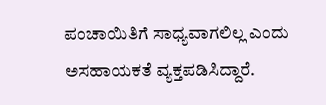ಪಂಚಾಯಿತಿಗೆ ಸಾಧ್ಯವಾಗಲಿಲ್ಲ ಎಂದು ಅಸಹಾಯಕತೆ ವ್ಯಕ್ತಪಡಿಸಿದ್ದಾರೆ.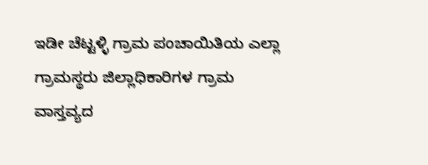ಇಡೀ ಚೆಟ್ಟಳ್ಳಿ ಗ್ರಾಮ ಪಂಚಾಯಿತಿಯ ಎಲ್ಲಾ ಗ್ರಾಮಸ್ಥರು ಜಿಲ್ಲಾಧಿಕಾರಿಗಳ ಗ್ರಾಮ ವಾಸ್ತವ್ಯದ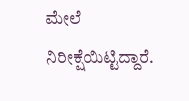ಮೇಲೆ ನಿರೀಕ್ಷೆಯಿಟ್ಟಿದ್ದಾರೆ.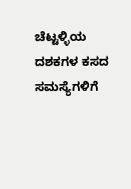ಚೆಟ್ಟಳ್ಳಿಯ ದಶಕಗಳ ಕಸದ ಸಮಸ್ಯೆಗಳಿಗೆ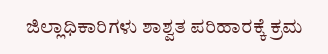ಜಿಲ್ಲಾಧಿಕಾರಿಗಳು ಶಾಶ್ವತ ಪರಿಹಾರಕ್ಕೆ ಕ್ರಮ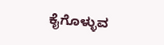ಕೈಗೊಳ್ಳುವ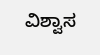ವಿಶ್ವಾಸ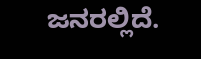ಜನರಲ್ಲಿದೆ.